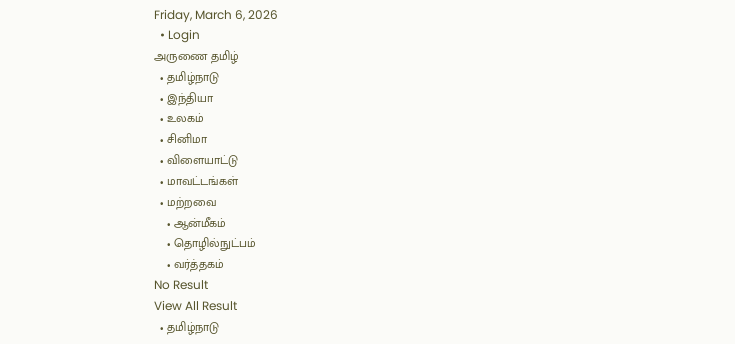Friday, March 6, 2026
  • Login
அருணை தமிழ்
  • தமிழ்நாடு
  • இந்தியா
  • உலகம்
  • சினிமா
  • விளையாட்டு
  • மாவட்டங்கள்
  • மற்றவை
    • ஆன்மீகம்
    • தொழில்நுட்பம்
    • வர்த்தகம்
No Result
View All Result
  • தமிழ்நாடு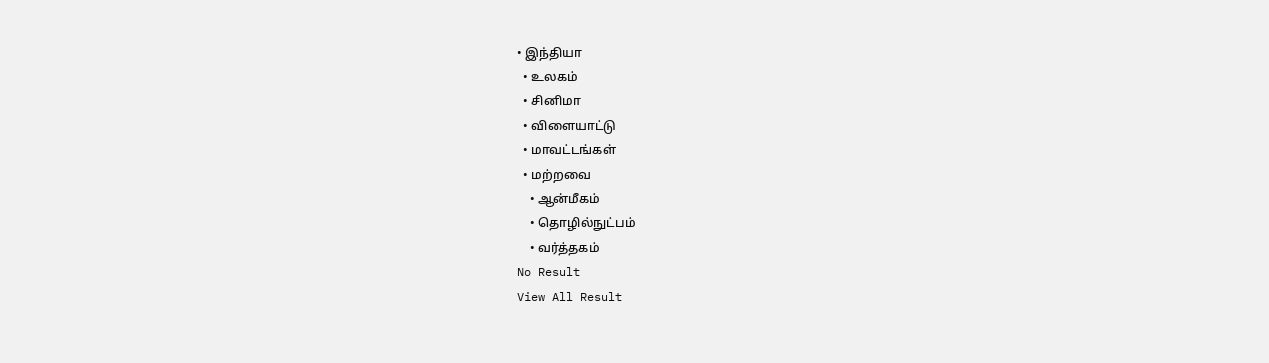• இந்தியா
  • உலகம்
  • சினிமா
  • விளையாட்டு
  • மாவட்டங்கள்
  • மற்றவை
    • ஆன்மீகம்
    • தொழில்நுட்பம்
    • வர்த்தகம்
No Result
View All Result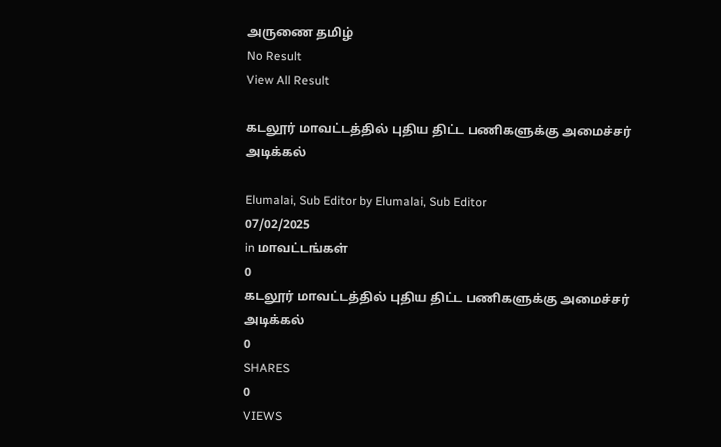அருணை தமிழ்
No Result
View All Result

கடலூர் மாவட்டத்தில் புதிய திட்ட பணிகளுக்கு அமைச்சர் அடிக்கல்

Elumalai, Sub Editor by Elumalai, Sub Editor
07/02/2025
in மாவட்டங்கள்
0
கடலூர் மாவட்டத்தில் புதிய திட்ட பணிகளுக்கு அமைச்சர் அடிக்கல்
0
SHARES
0
VIEWS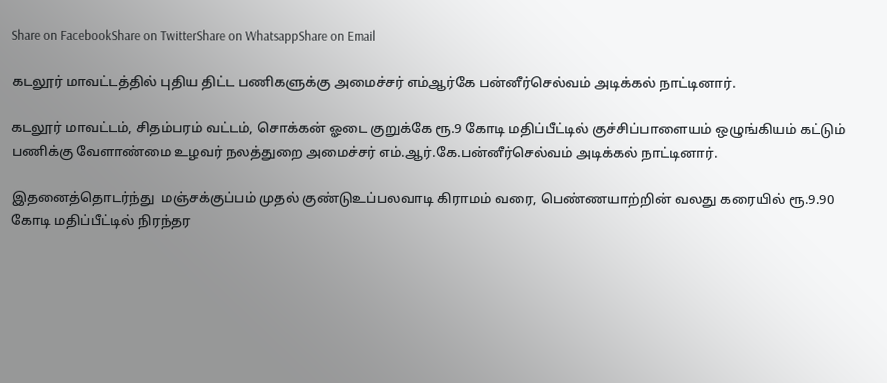Share on FacebookShare on TwitterShare on WhatsappShare on Email

கடலூர் மாவட்டத்தில் புதிய திட்ட பணிகளுக்கு அமைச்சர் எம்ஆர்கே பன்னீர்செல்வம் அடிக்கல் நாட்டினார்.

கடலூர் மாவட்டம், சிதம்பரம் வட்டம், சொக்கன் ஓடை குறுக்கே ரூ.9 கோடி மதிப்பீட்டில் குச்சிப்பாளையம் ஒழுங்கியம் கட்டும் பணிக்கு வேளாண்மை உழவர் நலத்துறை அமைச்சர் எம்.ஆர்.கே.பன்னீர்செல்வம் அடிக்கல் நாட்டினார்.

இதனைத்தொடர்ந்து  மஞ்சக்குப்பம் முதல் குண்டுஉப்பலவாடி கிராமம் வரை, பெண்ணயாற்றின் வலது கரையில் ரூ.9.90 கோடி மதிப்பீட்டில் நிரந்தர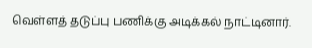வெள்ளத் தடுப்பு பணிக்கு அடிக்கல் நாட்டினார்.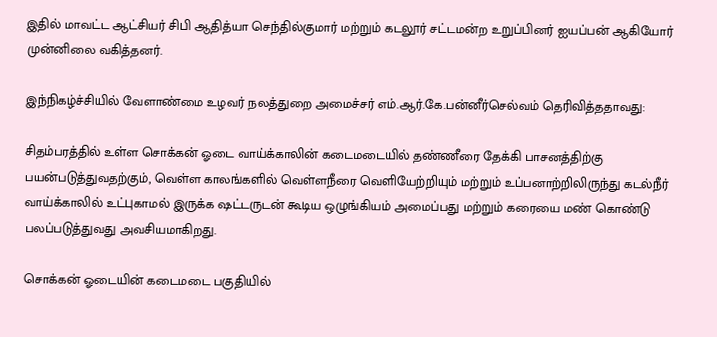இதில் மாவட்ட ஆட்சியர் சிபி ஆதித்யா செந்தில்குமார் மற்றும் கடலூர் சட்டமன்ற உறுப்பினர் ஐயப்பன் ஆகியோர் முன்னிலை வகித்தனர்.

இந்நிகழ்ச்சியில் வேளாண்மை உழவர் நலத்துறை அமைச்சர் எம்.ஆர்.கே.பன்னீர்செல்வம் தெரிவித்ததாவது:

சிதம்பரத்தில் உள்ள சொக்கன் ஓடை வாய்க்காலின் கடைமடையில் தண்ணீரை தேக்கி பாசனத்திற்கு பயன்படுத்துவதற்கும், வெள்ள காலங்களில் வெள்ளநீரை வெளியேற்றியும் மற்றும் உப்பனாற்றிலிருந்து கடல்நீர் வாய்க்காலில் உட்புகாமல் இருக்க ஷட்டருடன் கூடிய ஒழுங்கியம் அமைப்பது மற்றும் கரையை மண் கொண்டு பலப்படுத்துவது அவசியமாகிறது.

சொக்கன் ஓடையின் கடைமடை பகுதியில்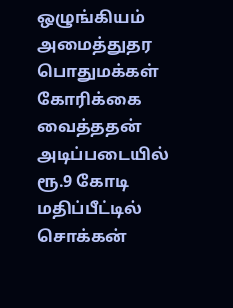ஒழுங்கியம் அமைத்துதர பொதுமக்கள் கோரிக்கை வைத்ததன் அடிப்படையில் ரூ.9 கோடி மதிப்பீட்டில் சொக்கன்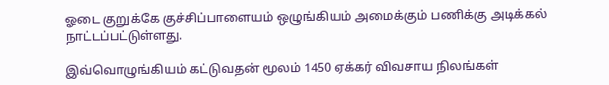ஓடை குறுக்கே குச்சிப்பாளையம் ஒழுங்கியம் அமைக்கும் பணிக்கு அடிக்கல் நாட்டப்பட்டுள்ளது.

இவ்வொழுங்கியம் கட்டுவதன் மூலம் 1450 ஏக்கர் விவசாய நிலங்கள்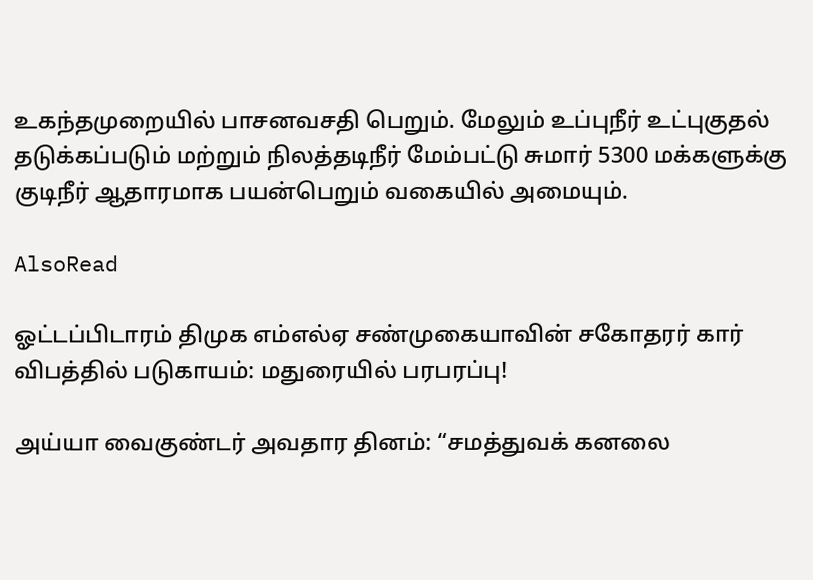உகந்தமுறையில் பாசனவசதி பெறும். மேலும் உப்புநீர் உட்புகுதல் தடுக்கப்படும் மற்றும் நிலத்தடிநீர் மேம்பட்டு சுமார் 5300 மக்களுக்கு குடிநீர் ஆதாரமாக பயன்பெறும் வகையில் அமையும்.

AlsoRead

ஓட்டப்பிடாரம் திமுக எம்எல்ஏ சண்முகையாவின் சகோதரர் கார் விபத்தில் படுகாயம்: மதுரையில் பரபரப்பு!

அய்யா வைகுண்டர் அவதார தினம்: “சமத்துவக் கனலை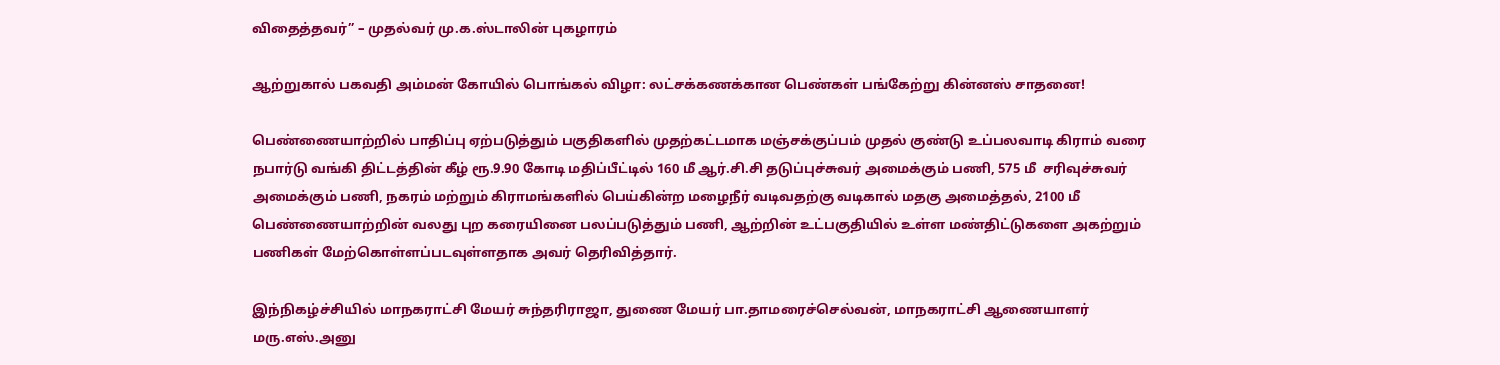விதைத்தவர்” – முதல்வர் மு.க.ஸ்டாலின் புகழாரம்

ஆற்றுகால் பகவதி அம்மன் கோயில் பொங்கல் விழா: லட்சக்கணக்கான பெண்கள் பங்கேற்று கின்னஸ் சாதனை!

பெண்ணையாற்றில் பாதிப்பு ஏற்படுத்தும் பகுதிகளில் முதற்கட்டமாக மஞ்சக்குப்பம் முதல் குண்டு உப்பலவாடி கிராம் வரை நபார்டு வங்கி திட்டத்தின் கீழ் ரூ.9.90 கோடி மதிப்பீட்டில் 160 மீ ஆர்.சி.சி தடுப்புச்சுவர் அமைக்கும் பணி, 575 மீ  சரிவுச்சுவர் அமைக்கும் பணி, நகரம் மற்றும் கிராமங்களில் பெய்கின்ற மழைநீர் வடிவதற்கு வடிகால் மதகு அமைத்தல், 2100 மீ பெண்ணையாற்றின் வலது புற கரையினை பலப்படுத்தும் பணி, ஆற்றின் உட்பகுதியில் உள்ள மண்திட்டுகளை அகற்றும் பணிகள் மேற்கொள்ளப்படவுள்ளதாக அவர் தெரிவித்தார்.

இந்நிகழ்ச்சியில் மாநகராட்சி மேயர் சுந்தரிராஜா, துணை மேயர் பா.தாமரைச்செல்வன், மாநகராட்சி ஆணையாளர் மரு.எஸ்.அனு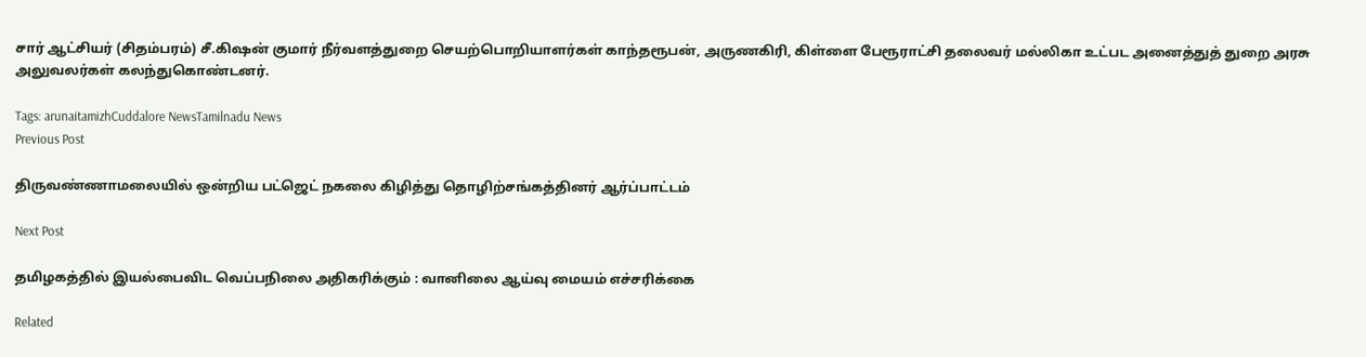சார் ஆட்சியர் (சிதம்பரம்) சீ.கிஷன் குமார் நீர்வளத்துறை செயற்பொறியாளர்கள் காந்தரூபன், அருணகிரி, கிள்ளை பேரூராட்சி தலைவர் மல்லிகா உட்பட அனைத்துத் துறை அரசு அலுவலர்கள் கலந்துகொண்டனர்.

Tags: arunaitamizhCuddalore NewsTamilnadu News
Previous Post

திருவண்ணாமலையில் ஒன்றிய பட்ஜெட் நகலை கிழித்து தொழிற்சங்கத்தினர் ஆர்ப்பாட்டம்

Next Post

தமிழகத்தில் இயல்பைவிட வெப்பநிலை அதிகரிக்கும் : வானிலை ஆய்வு மையம் எச்சரிக்கை

Related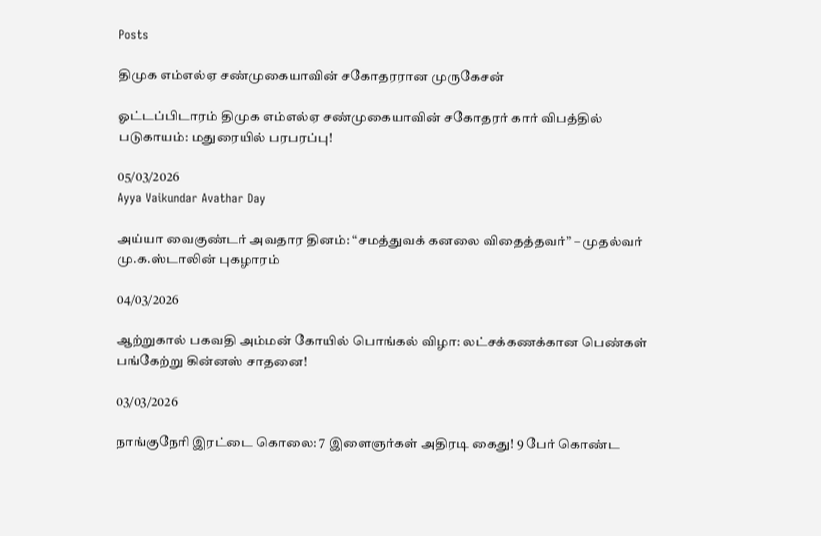Posts

திமுக எம்எல்ஏ சண்முகையாவின் சகோதரரான முருகேசன்

ஓட்டப்பிடாரம் திமுக எம்எல்ஏ சண்முகையாவின் சகோதரர் கார் விபத்தில் படுகாயம்: மதுரையில் பரபரப்பு!

05/03/2026
Ayya Vaikundar Avathar Day

அய்யா வைகுண்டர் அவதார தினம்: “சமத்துவக் கனலை விதைத்தவர்” – முதல்வர் மு.க.ஸ்டாலின் புகழாரம்

04/03/2026

ஆற்றுகால் பகவதி அம்மன் கோயில் பொங்கல் விழா: லட்சக்கணக்கான பெண்கள் பங்கேற்று கின்னஸ் சாதனை!

03/03/2026

நாங்குநேரி இரட்டை கொலை: 7 இளைஞர்கள் அதிரடி கைது! 9 பேர் கொண்ட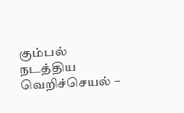கும்பல் நடத்திய வெறிச்செயல் –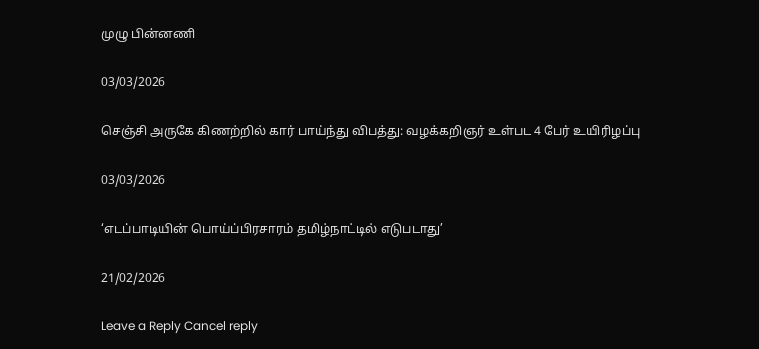முழு பின்னணி

03/03/2026

செஞ்சி அருகே கிணற்றில் கார் பாய்ந்து விபத்து: வழக்கறிஞர் உள்பட 4 பேர் உயிரிழப்பு

03/03/2026

‘எடப்பாடியின் பொய்ப்பிரசாரம் தமிழ்நாட்டில் எடுபடாது’

21/02/2026

Leave a Reply Cancel reply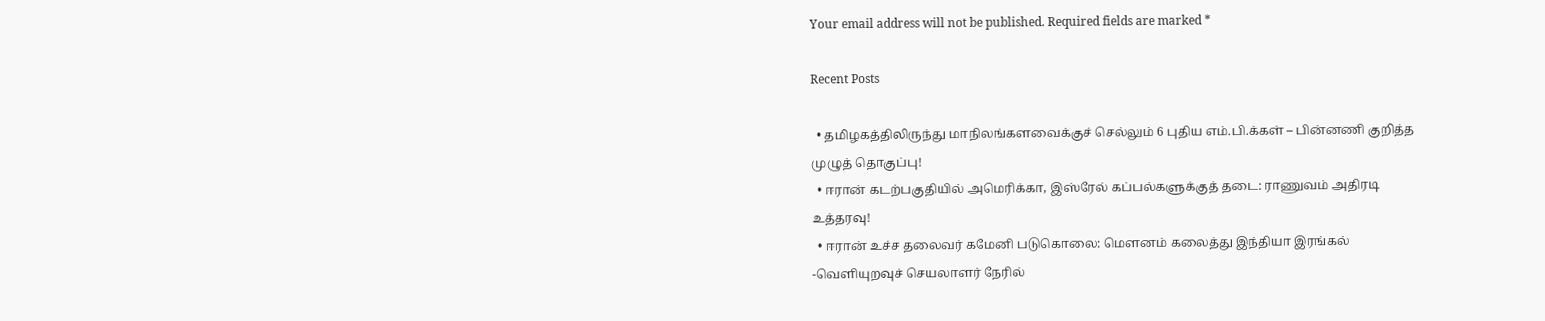Your email address will not be published. Required fields are marked *

Recent Posts

  • தமிழகத்திலிருந்து மாநிலங்களவைக்குச் செல்லும் 6 புதிய எம்.பி.க்கள் – பின்னணி குறித்த முழுத் தொகுப்பு!
  • ஈரான் கடற்பகுதியில் அமெரிக்கா, இஸ்ரேல் கப்பல்களுக்குத் தடை: ராணுவம் அதிரடி உத்தரவு!
  • ஈரான் உச்ச தலைவர் கமேனி படுகொலை: மௌனம் கலைத்து இந்தியா இரங்கல் -வெளியுறவுச் செயலாளர் நேரில்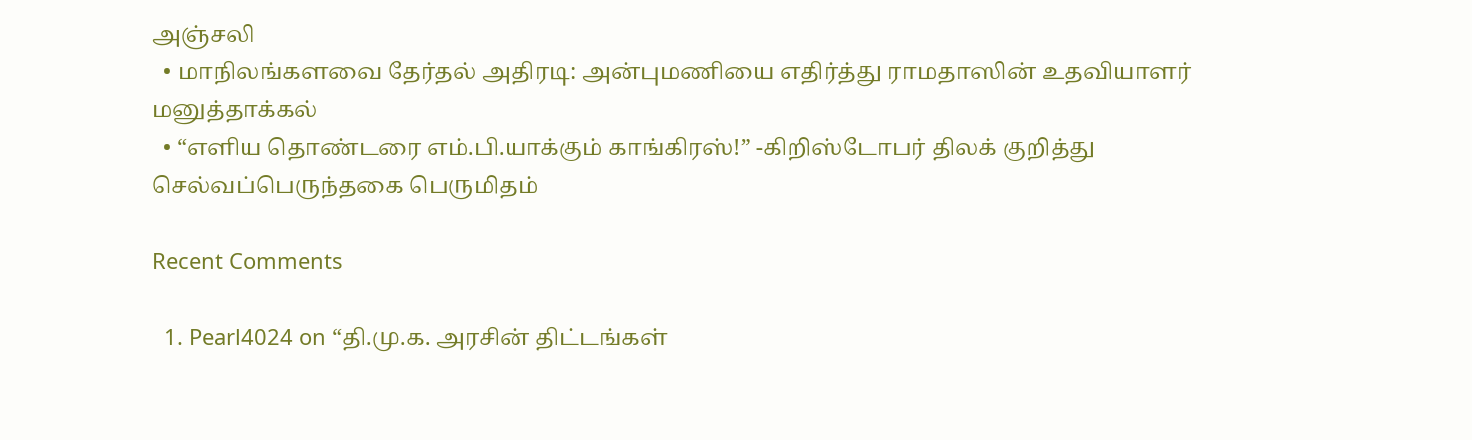அஞ்சலி
  • மாநிலங்களவை தேர்தல் அதிரடி: அன்புமணியை எதிர்த்து ராமதாஸின் உதவியாளர் மனுத்தாக்கல்
  • “எளிய தொண்டரை எம்.பி.யாக்கும் காங்கிரஸ்!” -கிறிஸ்டோபர் திலக் குறித்து செல்வப்பெருந்தகை பெருமிதம்

Recent Comments

  1. Pearl4024 on “தி.மு.க. அரசின் திட்டங்கள்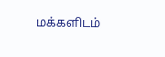மக்களிடம்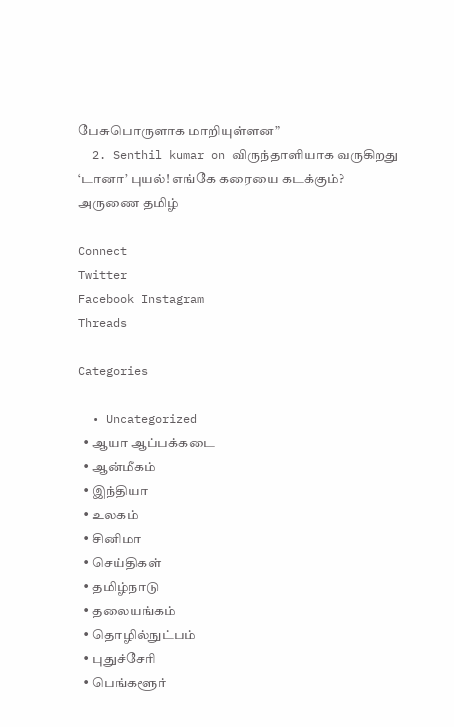பேசுபொருளாக மாறியுள்ளன”
  2. Senthil kumar on விருந்தாளியாக வருகிறது ‘டானா’ புயல்! எங்கே கரையை கடக்கும்?
அருணை தமிழ்

Connect
Twitter
Facebook Instagram
Threads

Categories

  • Uncategorized
  • ஆயா ஆப்பக்கடை
  • ஆன்மீகம்
  • இந்தியா
  • உலகம்
  • சினிமா
  • செய்திகள்
  • தமிழ்நாடு
  • தலையங்கம்
  • தொழில்நுட்பம்
  • புதுச்சேரி
  • பெங்களூர்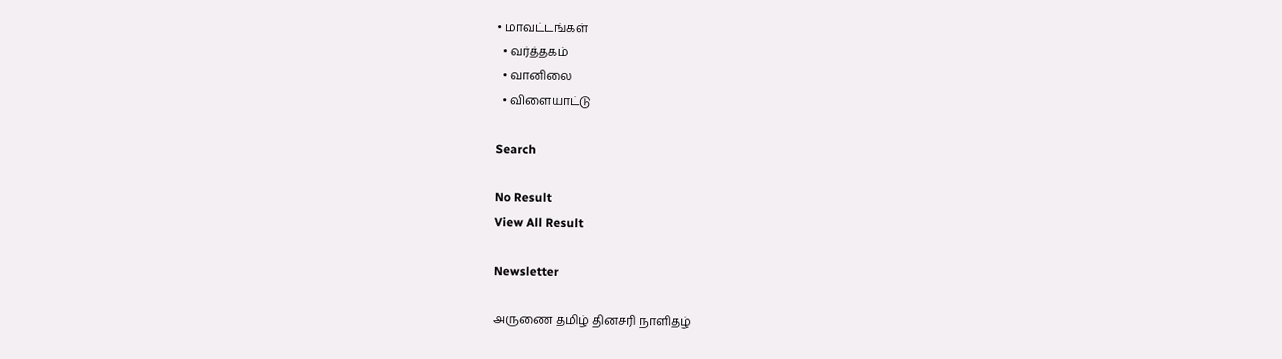• மாவட்டங்கள்
  • வர்த்தகம்
  • வானிலை
  • விளையாட்டு

Search

No Result
View All Result

Newsletter

அருணை தமிழ் தினசரி நாளிதழ்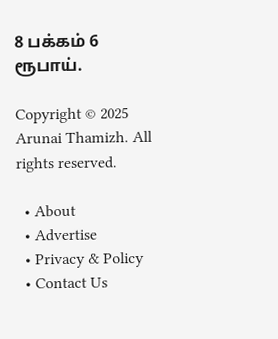8 பக்கம் 6 ரூபாய்.

Copyright © 2025 Arunai Thamizh. All rights reserved.

  • About
  • Advertise
  • Privacy & Policy
  • Contact Us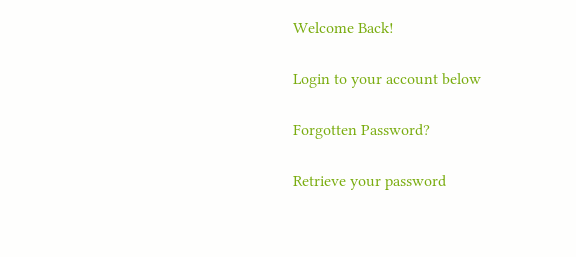Welcome Back!

Login to your account below

Forgotten Password?

Retrieve your password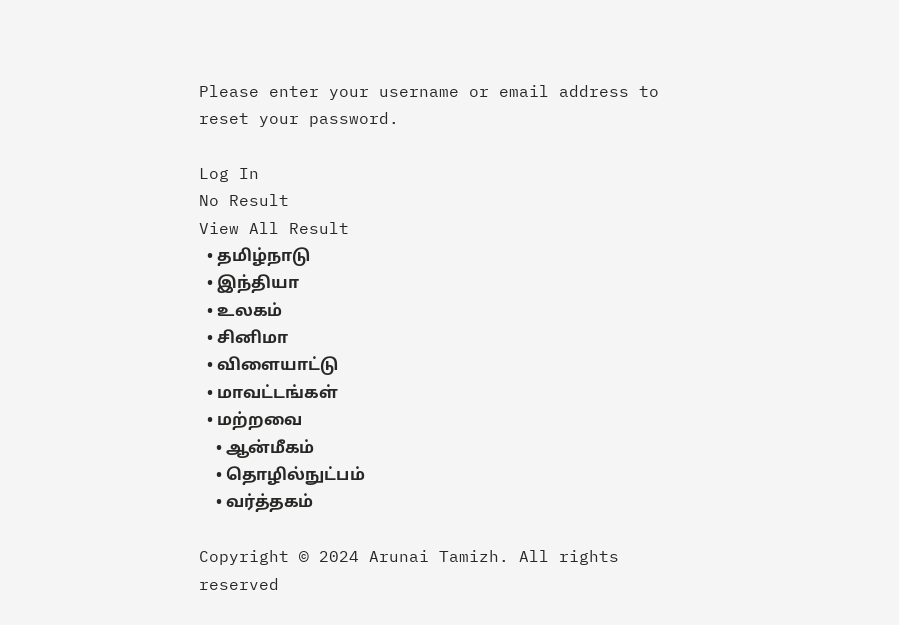Please enter your username or email address to reset your password.

Log In
No Result
View All Result
  • தமிழ்நாடு
  • இந்தியா
  • உலகம்
  • சினிமா
  • விளையாட்டு
  • மாவட்டங்கள்
  • மற்றவை
    • ஆன்மீகம்
    • தொழில்நுட்பம்
    • வர்த்தகம்

Copyright © 2024 Arunai Tamizh. All rights reserved